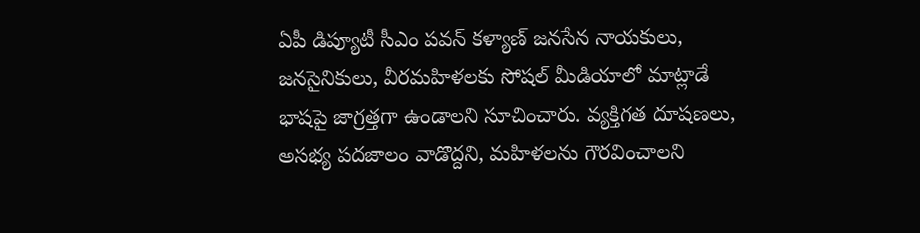ఏపీ డిప్యూటీ సీఎం పవన్ కళ్యాణ్ జనసేన నాయకులు, జనసైనికులు, వీరమహిళలకు సోషల్ మీడియాలో మాట్లాడే భాషపై జాగ్రత్తగా ఉండాలని సూచించారు. వ్యక్తిగత దూషణలు, అసభ్య పదజాలం వాడొద్దని, మహిళలను గౌరవించాలని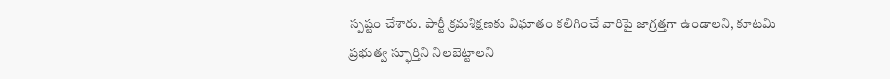స్పష్టం చేశారు. పార్టీ క్రమశిక్షణకు విఘాతం కలిగించే వారిపై జాగ్రత్తగా ఉండాలని, కూటమి ప్రభుత్వ స్ఫూర్తిని నిలబెట్టాలని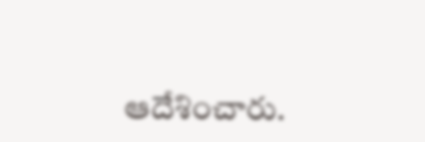ఆదేశించారు.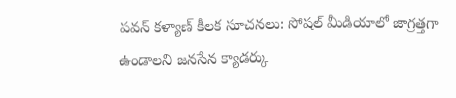పవన్ కళ్యాణ్ కీలక సూచనలు: సోషల్ మీడియాలో జాగ్రత్తగా ఉండాలని జనసేన క్యాడర్కు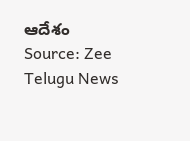ఆదేశం
Source: Zee Telugu News